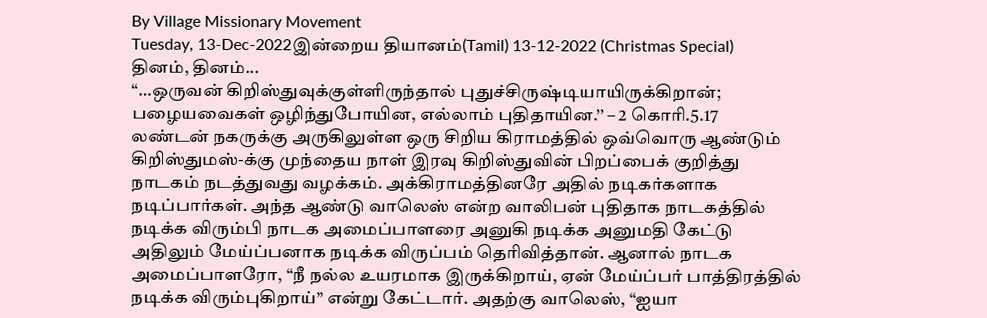By Village Missionary Movement
Tuesday, 13-Dec-2022இன்றைய தியானம்(Tamil) 13-12-2022 (Christmas Special)
தினம், தினம்...
“…ஒருவன் கிறிஸ்துவுக்குள்ளிருந்தால் புதுச்சிருஷ்டியாயிருக்கிறான்; பழையவைகள் ஒழிந்துபோயின, எல்லாம் புதிதாயின.’’ – 2 கொரி.5.17
லண்டன் நகருக்கு அருகிலுள்ள ஒரு சிறிய கிராமத்தில் ஒவ்வொரு ஆண்டும் கிறிஸ்துமஸ்-க்கு முந்தைய நாள் இரவு கிறிஸ்துவின் பிறப்பைக் குறித்து நாடகம் நடத்துவது வழக்கம். அக்கிராமத்தினரே அதில் நடிகர்களாக நடிப்பார்கள். அந்த ஆண்டு வாலெஸ் என்ற வாலிபன் புதிதாக நாடகத்தில் நடிக்க விரும்பி நாடக அமைப்பாளரை அனுகி நடிக்க அனுமதி கேட்டு அதிலும் மேய்ப்பனாக நடிக்க விருப்பம் தெரிவித்தான். ஆனால் நாடக அமைப்பாளரோ, “நீ நல்ல உயரமாக இருக்கிறாய், ஏன் மேய்ப்பர் பாத்திரத்தில் நடிக்க விரும்புகிறாய்” என்று கேட்டார். அதற்கு வாலெஸ், “ஐயா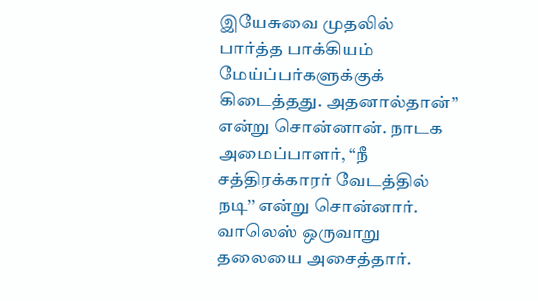இயேசுவை முதலில் பார்த்த பாக்கியம் மேய்ப்பர்களுக்குக் கிடைத்தது. அதனால்தான்” என்று சொன்னான். நாடக அமைப்பாளர், “நீ சத்திரக்காரர் வேடத்தில் நடி’’ என்று சொன்னார். வாலெஸ் ஒருவாறு தலையை அசைத்தார்.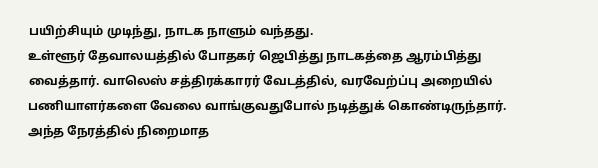பயிற்சியும் முடிந்து, நாடக நாளும் வந்தது.
உள்ளூர் தேவாலயத்தில் போதகர் ஜெபித்து நாடகத்தை ஆரம்பித்து வைத்தார். வாலெஸ் சத்திரக்காரர் வேடத்தில், வரவேற்ப்பு அறையில் பணியாளர்களை வேலை வாங்குவதுபோல் நடித்துக் கொண்டிருந்தார். அந்த நேரத்தில் நிறைமாத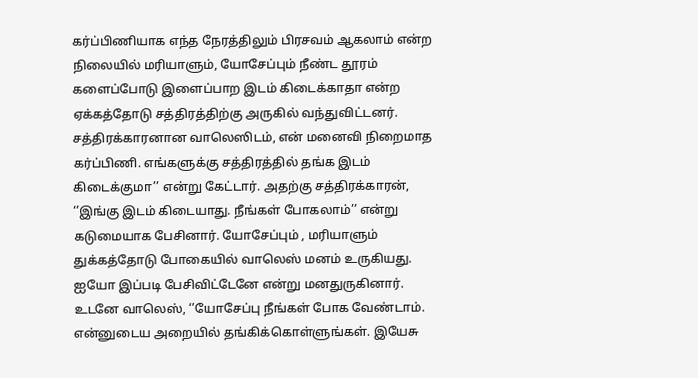கர்ப்பிணியாக எந்த நேரத்திலும் பிரசவம் ஆகலாம் என்ற நிலையில் மரியாளும், யோசேப்பும் நீண்ட தூரம் களைப்போடு இளைப்பாற இடம் கிடைக்காதா என்ற ஏக்கத்தோடு சத்திரத்திற்கு அருகில் வந்துவிட்டனர். சத்திரக்காரனான வாலெஸிடம், என் மனைவி நிறைமாத கர்ப்பிணி. எங்களுக்கு சத்திரத்தில் தங்க இடம் கிடைக்குமா’’ என்று கேட்டார். அதற்கு சத்திரக்காரன், ‘’இங்கு இடம் கிடையாது. நீங்கள் போகலாம்’’ என்று கடுமையாக பேசினார். யோசேப்பும் , மரியாளும் துக்கத்தோடு போகையில் வாலெஸ் மனம் உருகியது. ஐயோ இப்படி பேசிவிட்டேனே என்று மனதுருகினார். உடனே வாலெஸ், ‘’யோசேப்பு நீங்கள் போக வேண்டாம். என்னுடைய அறையில் தங்கிக்கொள்ளுங்கள். இயேசு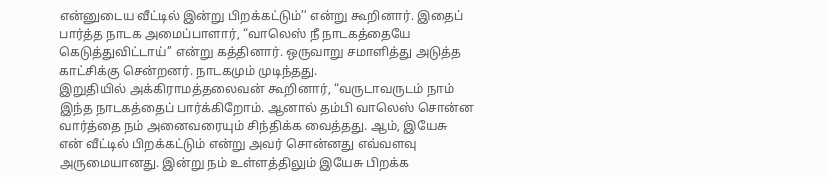என்னுடைய வீட்டில் இன்று பிறக்கட்டும்’’ என்று கூறினார். இதைப் பார்த்த நாடக அமைப்பாளார், “வாலெஸ் நீ நாடகத்தையே கெடுத்துவிட்டாய்’’ என்று கத்தினார். ஒருவாறு சமாளித்து அடுத்த காட்சிக்கு சென்றனர். நாடகமும் முடிந்தது.
இறுதியில் அக்கிராமத்தலைவன் கூறினார், “வருடாவருடம் நாம் இந்த நாடகத்தைப் பார்க்கிறோம். ஆனால் தம்பி வாலெஸ் சொன்ன வார்த்தை நம் அனைவரையும் சிந்திக்க வைத்தது. ஆம், இயேசு என் வீட்டில் பிறக்கட்டும் என்று அவர் சொன்னது எவ்வளவு அருமையானது. இன்று நம் உள்ளத்திலும் இயேசு பிறக்க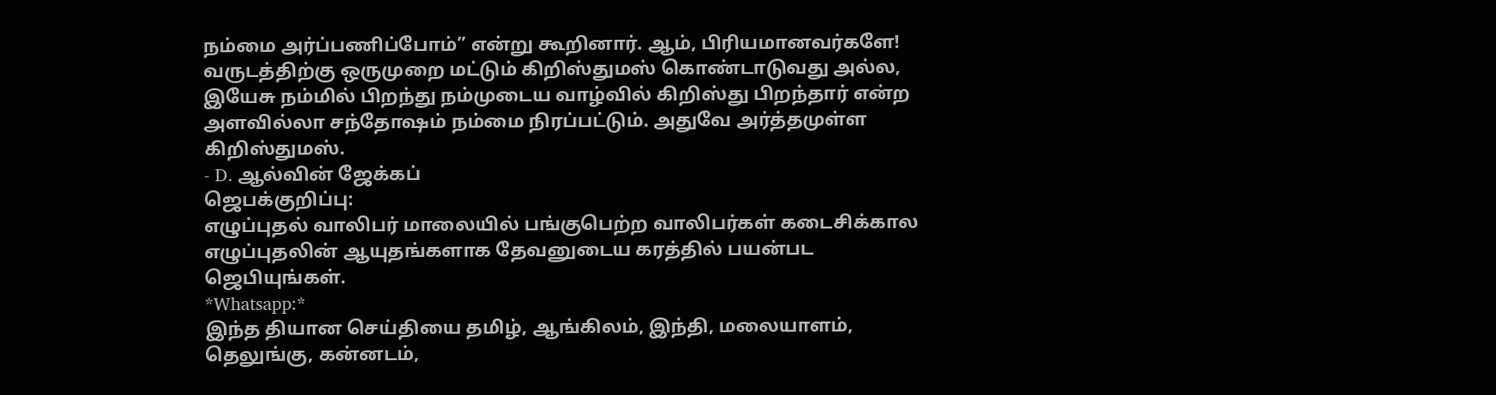நம்மை அர்ப்பணிப்போம்” என்று கூறினார். ஆம், பிரியமானவர்களே! வருடத்திற்கு ஒருமுறை மட்டும் கிறிஸ்துமஸ் கொண்டாடுவது அல்ல, இயேசு நம்மில் பிறந்து நம்முடைய வாழ்வில் கிறிஸ்து பிறந்தார் என்ற அளவில்லா சந்தோஷம் நம்மை நிரப்பட்டும். அதுவே அர்த்தமுள்ள கிறிஸ்துமஸ்.
- D. ஆல்வின் ஜேக்கப்
ஜெபக்குறிப்பு:
எழுப்புதல் வாலிபர் மாலையில் பங்குபெற்ற வாலிபர்கள் கடைசிக்கால எழுப்புதலின் ஆயுதங்களாக தேவனுடைய கரத்தில் பயன்பட ஜெபியுங்கள்.
*Whatsapp:*
இந்த தியான செய்தியை தமிழ், ஆங்கிலம், இந்தி, மலையாளம், தெலுங்கு, கன்னடம்,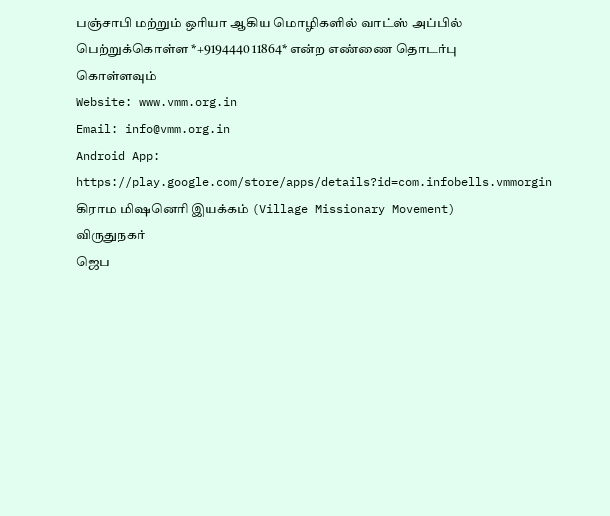பஞ்சாபி மற்றும் ஒரியா ஆகிய மொழிகளில் வாட்ஸ் அப்பில் பெற்றுக்கொள்ள *+9194440 11864* என்ற எண்ணை தொடர்பு கொள்ளவும்
Website: www.vmm.org.in
Email: info@vmm.org.in
Android App: https://play.google.com/store/apps/details?id=com.infobells.vmmorgin
கிராம மிஷனெரி இயக்கம் (Village Missionary Movement)
விருதுநகர்
ஜெப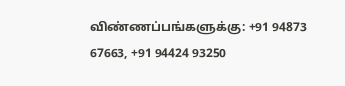விண்ணப்பங்களுக்கு: +91 94873 67663, +91 94424 93250